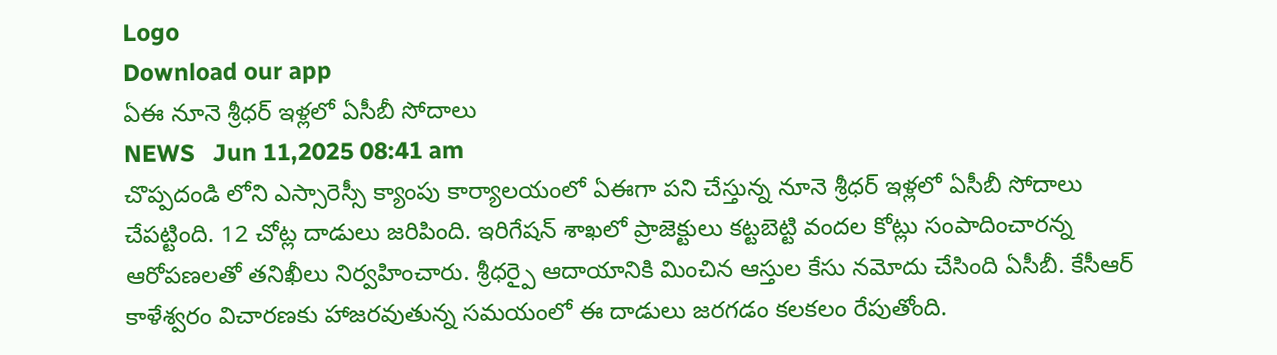Logo
Download our app
ఏఈ నూనె శ్రీ‌ధ‌ర్ ఇళ్ల‌లో ఏసీబీ సోదాలు
NEWS   Jun 11,2025 08:41 am
చొప్ప‌దండి లోని ఎస్సారెస్సీ క్యాంపు కార్యాల‌యంలో ఏఈగా ప‌ని చేస్తున్న నూనె శ్రీ‌ధ‌ర్ ఇళ్ల‌లో ఏసీబీ సోదాలు చేప‌ట్టింది. 12 చోట్ల దాడులు జ‌రిపింది. ఇరిగేషన్ శాఖలో ప్రాజెక్టులు కట్టబెట్టి వందల కోట్లు సంపాదించారన్న ఆరోపణలతో తనిఖీలు నిర్వ‌హించారు. శ్రీధర్పై ఆదాయానికి మించిన ఆస్తుల కేసు నమోదు చేసింది ఏసీబీ. కేసీఆర్ కాళేశ్వరం విచారణకు హాజరవుతున్న సమయంలో ఈ దాడులు జర‌గ‌డం క‌ల‌క‌లం రేపుతోంది.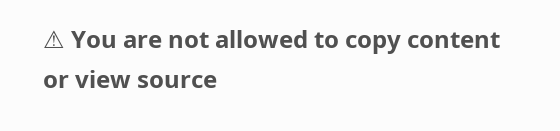⚠ You are not allowed to copy content or view source